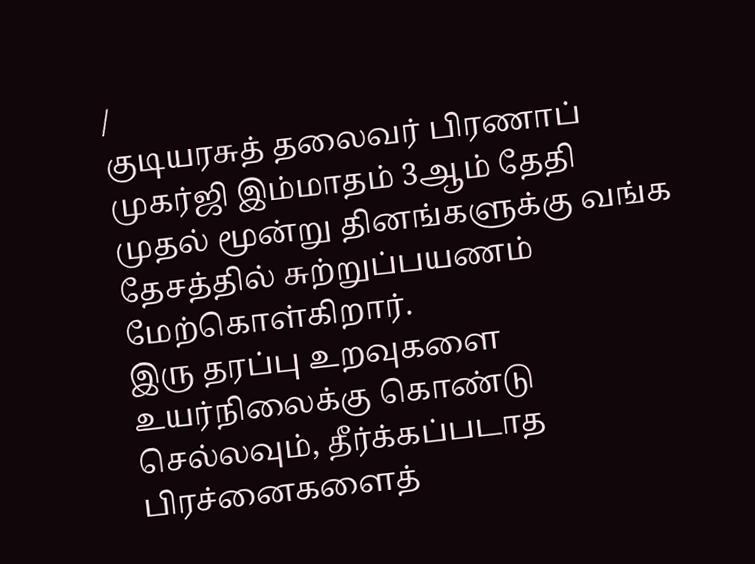/
குடியரசுத் தலைவர் பிரணாப் முகர்ஜி இம்மாதம் 3ஆம் தேதி முதல் மூன்று தினங்களுக்கு வங்க தேசத்தில் சுற்றுப்பயணம் மேற்கொள்கிறார்.
இரு தரப்பு உறவுகளை உயர்நிலைக்கு கொண்டு செல்லவும், தீர்க்கப்படாத பிரச்னைகளைத்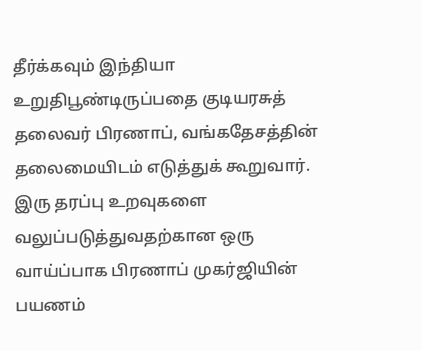தீர்க்கவும் இந்தியா உறுதிபூண்டிருப்பதை குடியரசுத் தலைவர் பிரணாப், வங்கதேசத்தின் தலைமையிடம் எடுத்துக் கூறுவார்.
இரு தரப்பு உறவுகளை வலுப்படுத்துவதற்கான ஒரு வாய்ப்பாக பிரணாப் முகர்ஜியின் பயணம்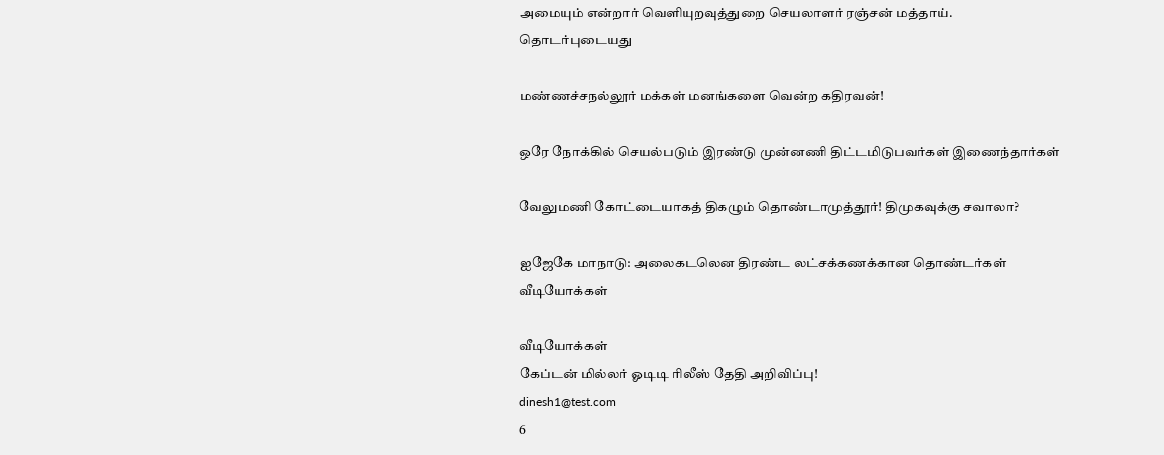அமையும் என்றார் வெளியுறவுத்துறை செயலாளர் ரஞ்சன் மத்தாய்.
தொடர்புடையது

மண்ணச்சநல்லூர் மக்கள் மனங்களை வென்ற கதிரவன்!

ஒரே நோக்கில் செயல்படும் இரண்டு முன்னணி திட்டமிடுபவர்கள் இணைந்தார்கள்

வேலுமணி கோட்டையாகத் திகழும் தொண்டாமுத்தூர்! திமுகவுக்கு சவாலா?

ஐஜேகே மாநாடு: அலைகடலென திரண்ட லட்சக்கணக்கான தொண்டர்கள்
வீடியோக்கள்

வீடியோக்கள்
கேப்டன் மில்லர் ஓடிடி ரிலீஸ் தேதி அறிவிப்பு!
dinesh1@test.com
6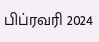பிப்ரவரி 2024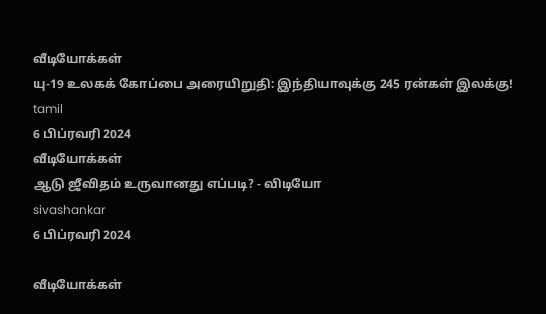வீடியோக்கள்
யு-19 உலகக் கோப்பை அரையிறுதி: இந்தியாவுக்கு 245 ரன்கள் இலக்கு!
tamil
6 பிப்ரவரி 2024
வீடியோக்கள்
ஆடு ஜீவிதம் உருவானது எப்படி? - விடியோ
sivashankar
6 பிப்ரவரி 2024

வீடியோக்கள்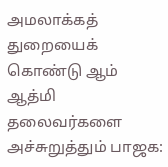அமலாக்கத் துறையைக் கொண்டு ஆம் ஆத்மி தலைவர்களை அச்சுறுத்தும் பாஜக: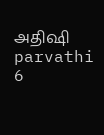அதிஷி
parvathi
6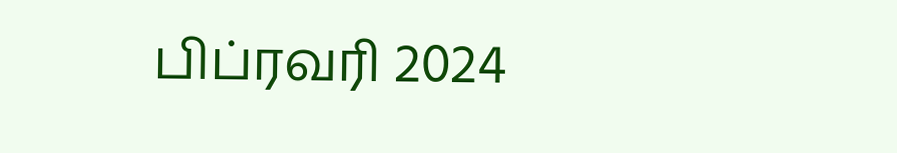பிப்ரவரி 2024